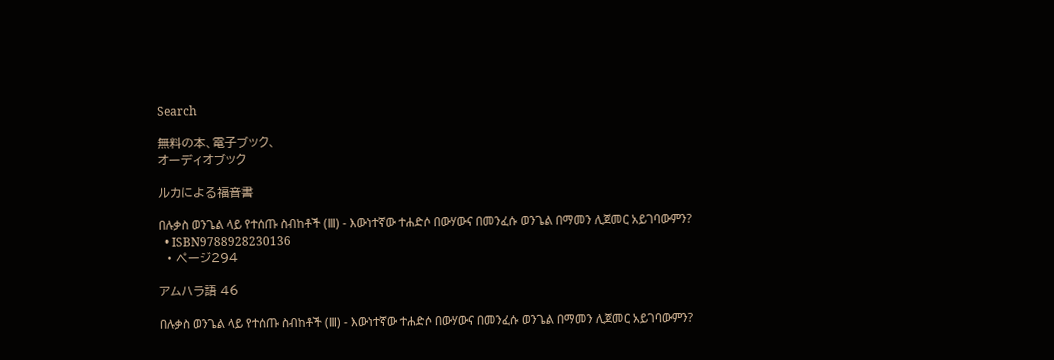Search

無料の本、電子ブック、
オーディオブック

ルカによる福音書

በሉቃስ ወንጌል ላይ የተሰጡ ስብከቶች (Ⅲ) - እውነተኛው ተሐድሶ በውሃውና በመንፈሱ ወንጌል በማመን ሊጀመር አይገባውምን?
  • ISBN9788928230136
  • ページ294

アムハラ語 46

በሉቃስ ወንጌል ላይ የተሰጡ ስብከቶች (Ⅲ) - እውነተኛው ተሐድሶ በውሃውና በመንፈሱ ወንጌል በማመን ሊጀመር አይገባውምን?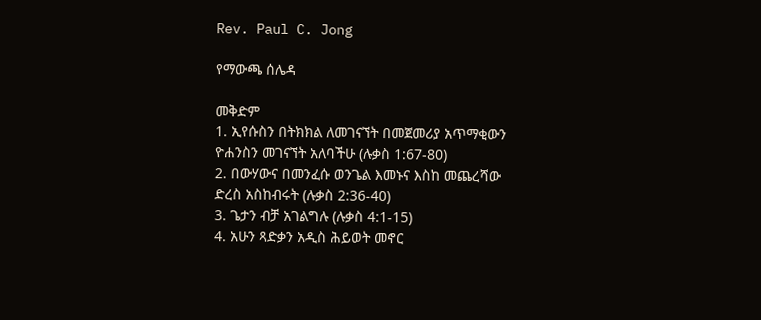Rev. Paul C. Jong

የማውጫ ሰሌዳ

መቅድም
1. ኢየሱስን በትክክል ለመገናኘት በመጀመሪያ አጥማቂውን ዮሐንስን መገናኘት አለባችሁ (ሉቃስ 1:67-80)
2. በውሃውና በመንፈሱ ወንጌል እመኑና እስከ መጨረሻው ድረስ አስከብሩት (ሉቃስ 2:36-40)
3. ጌታን ብቻ አገልግሉ (ሉቃስ 4:1-15)
4. አሁን ጻድቃን አዲስ ሕይወት መኖር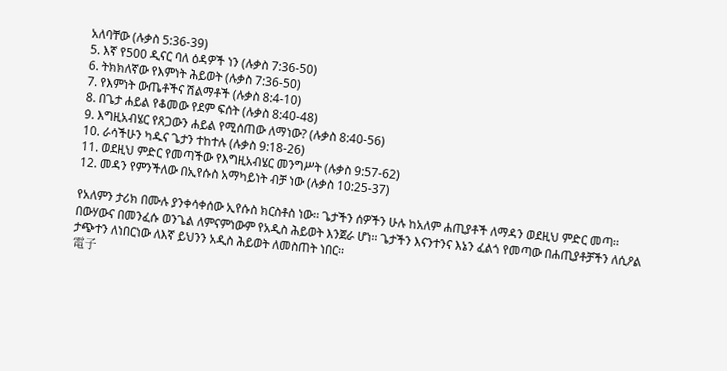አለባቸው (ሉቃስ 5:36-39)
5. እኛ የ500 ዲናር ባለ ዕዳዎች ነን (ሉቃስ 7:36-50)
6. ትክክለኛው የእምነት ሕይወት (ሉቃስ 7:36-50)
7. የእምነት ውጤቶችና ሽልማቶች (ሉቃስ 8:4-10)
8. በጌታ ሐይል የቆመው የደም ፍሰት (ሉቃስ 8:40-48)
9. እግዚአብሄር የጸጋውን ሐይል የሚሰጠው ለማነው? (ሉቃስ 8:40-56)
10. ራሳችሁን ካዱና ጌታን ተከተሉ (ሉቃስ 9:18-26)
11. ወደዚህ ምድር የመጣችው የእግዚአብሄር መንግሥት (ሉቃስ 9:57-62)
12. መዳን የምንችለው በኢየሱስ አማካይነት ብቻ ነው (ሉቃስ 10:25-37)

የአለምን ታሪክ በሙሉ ያንቀሳቀሰው ኢየሱስ ክርስቶስ ነው፡፡ ጌታችን ሰዎችን ሁሉ ከአለም ሐጢያቶች ለማዳን ወደዚህ ምድር መጣ፡፡ በውሃውና በመንፈሱ ወንጌል ለምናምነውም የአዲስ ሕይወት እንጀራ ሆነ፡፡ ጌታችን እናንተንና እኔን ፈልጎ የመጣው በሐጢያቶቻችን ለሲዖል ታጭተን ለነበርነው ለእኛ ይህንን አዲስ ሕይወት ለመስጠት ነበር፡፡
電子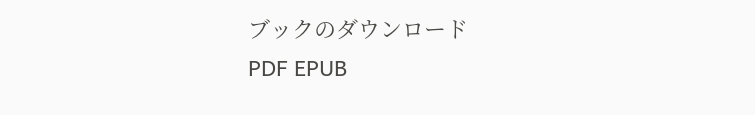ブックのダウンロード
PDF EPUB